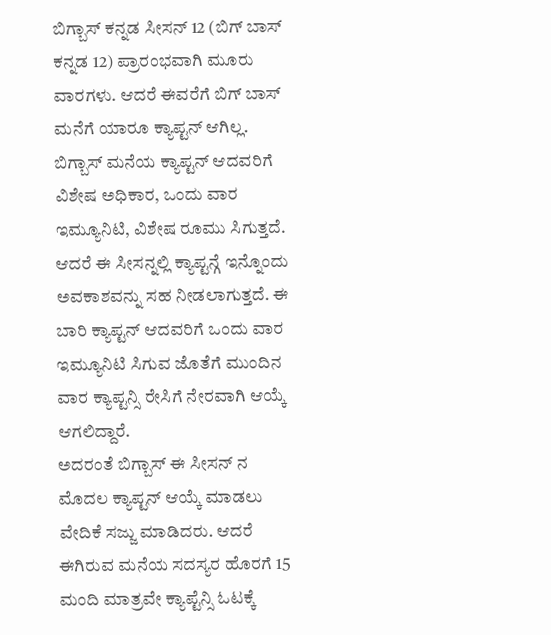ಬಿಗ್ಬಾಸ್ ಕನ್ನಡ ಸೀಸನ್ 12 (ಬಿಗ್ ಬಾಸ್ ಕನ್ನಡ 12) ಪ್ರಾರಂಭವಾಗಿ ಮೂರು ವಾರಗಳು. ಆದರೆ ಈವರೆಗೆ ಬಿಗ್ ಬಾಸ್ ಮನೆಗೆ ಯಾರೂ ಕ್ಯಾಪ್ಟನ್ ಆಗಿಲ್ಲ. ಬಿಗ್ಬಾಸ್ ಮನೆಯ ಕ್ಯಾಪ್ಟನ್ ಆದವರಿಗೆ ವಿಶೇಷ ಅಧಿಕಾರ, ಒಂದು ವಾರ ಇಮ್ಯೂನಿಟಿ, ವಿಶೇಷ ರೂಮು ಸಿಗುತ್ತದೆ. ಆದರೆ ಈ ಸೀಸನ್ನಲ್ಲಿ ಕ್ಯಾಪ್ಟನ್ಗೆ ಇನ್ನೊಂದು ಅವಕಾಶವನ್ನು ಸಹ ನೀಡಲಾಗುತ್ತದೆ. ಈ ಬಾರಿ ಕ್ಯಾಪ್ಟನ್ ಆದವರಿಗೆ ಒಂದು ವಾರ ಇಮ್ಯೂನಿಟಿ ಸಿಗುವ ಜೊತೆಗೆ ಮುಂದಿನ ವಾರ ಕ್ಯಾಪ್ಟನ್ಸಿ ರೇಸಿಗೆ ನೇರವಾಗಿ ಆಯ್ಕೆ ಆಗಲಿದ್ದಾರೆ.
ಅದರಂತೆ ಬಿಗ್ಬಾಸ್ ಈ ಸೀಸನ್ ನ ಮೊದಲ ಕ್ಯಾಪ್ಟನ್ ಆಯ್ಕೆ ಮಾಡಲು ವೇದಿಕೆ ಸಜ್ಜು ಮಾಡಿದರು. ಆದರೆ ಈಗಿರುವ ಮನೆಯ ಸದಸ್ಯರ ಹೊರಗೆ 15 ಮಂದಿ ಮಾತ್ರವೇ ಕ್ಯಾಪ್ಟೆನ್ಸಿ ಓಟಕ್ಕೆ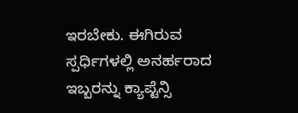ಇರಬೇಕು. ಈಗಿರುವ ಸ್ಪರ್ಧಿಗಳಲ್ಲಿ ಅನರ್ಹರಾದ ಇಬ್ಬರನ್ನು ಕ್ಯಾಪ್ಟೆನ್ಸಿ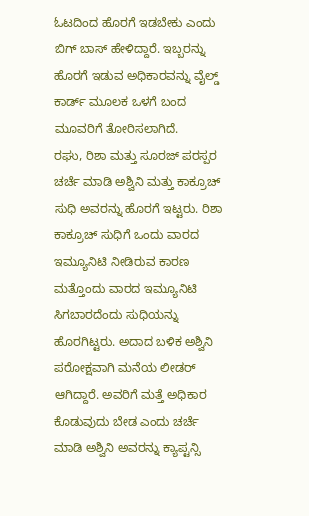ಓಟದಿಂದ ಹೊರಗೆ ಇಡಬೇಕು ಎಂದು ಬಿಗ್ ಬಾಸ್ ಹೇಳಿದ್ದಾರೆ. ಇಬ್ಬರನ್ನು ಹೊರಗೆ ಇಡುವ ಅಧಿಕಾರವನ್ನು ವೈಲ್ಡ್ ಕಾರ್ಡ್ ಮೂಲಕ ಒಳಗೆ ಬಂದ ಮೂವರಿಗೆ ತೋರಿಸಲಾಗಿದೆ.
ರಘು, ರಿಶಾ ಮತ್ತು ಸೂರಜ್ ಪರಸ್ಪರ ಚರ್ಚೆ ಮಾಡಿ ಅಶ್ವಿನಿ ಮತ್ತು ಕಾಕ್ರೂಚ್ ಸುಧಿ ಅವರನ್ನು ಹೊರಗೆ ಇಟ್ಟರು. ರಿಶಾ ಕಾಕ್ರೂಚ್ ಸುಧಿಗೆ ಒಂದು ವಾರದ ಇಮ್ಯೂನಿಟಿ ನೀಡಿರುವ ಕಾರಣ ಮತ್ತೊಂದು ವಾರದ ಇಮ್ಯೂನಿಟಿ ಸಿಗಬಾರದೆಂದು ಸುಧಿಯನ್ನು ಹೊರಗಿಟ್ಟರು. ಅದಾದ ಬಳಿಕ ಅಶ್ವಿನಿ ಪರೋಕ್ಷವಾಗಿ ಮನೆಯ ಲೀಡರ್ ಆಗಿದ್ದಾರೆ. ಅವರಿಗೆ ಮತ್ತೆ ಅಧಿಕಾರ ಕೊಡುವುದು ಬೇಡ ಎಂದು ಚರ್ಚೆ ಮಾಡಿ ಅಶ್ವಿನಿ ಅವರನ್ನು ಕ್ಯಾಪ್ಟನ್ಸಿ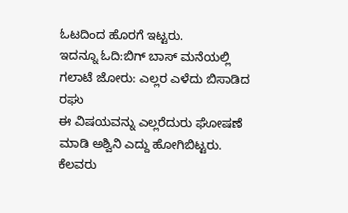ಓಟದಿಂದ ಹೊರಗೆ ಇಟ್ಟರು.
ಇದನ್ನೂ ಓದಿ:ಬಿಗ್ ಬಾಸ್ ಮನೆಯಲ್ಲಿ ಗಲಾಟೆ ಜೋರು: ಎಲ್ಲರ ಎಳೆದು ಬಿಸಾಡಿದ ರಘು
ಈ ವಿಷಯವನ್ನು ಎಲ್ಲರೆದುರು ಘೋಷಣೆ ಮಾಡಿ ಅಶ್ವಿನಿ ಎದ್ದು ಹೋಗಿಬಿಟ್ಟರು. ಕೆಲವರು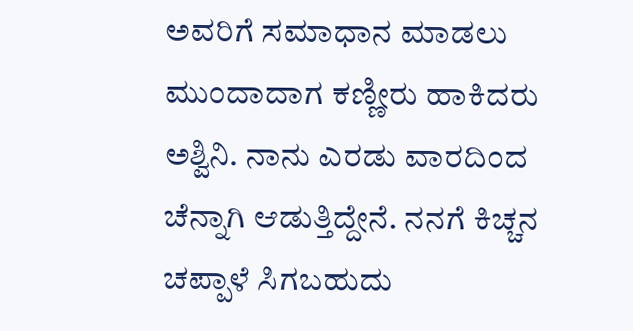ಅವರಿಗೆ ಸಮಾಧಾನ ಮಾಡಲು ಮುಂದಾದಾಗ ಕಣ್ಣೀರು ಹಾಕಿದರು ಅಶ್ವಿನಿ. ನಾನು ಎರಡು ವಾರದಿಂದ ಚೆನ್ನಾಗಿ ಆಡುತ್ತಿದ್ದೇನೆ. ನನಗೆ ಕಿಚ್ಚನ ಚಪ್ಪಾಳೆ ಸಿಗಬಹುದು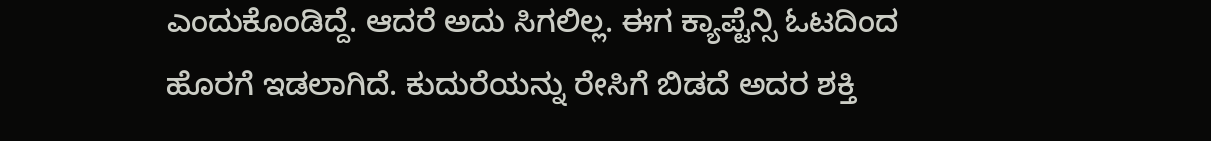ಎಂದುಕೊಂಡಿದ್ದೆ. ಆದರೆ ಅದು ಸಿಗಲಿಲ್ಲ. ಈಗ ಕ್ಯಾಪ್ಟೆನ್ಸಿ ಓಟದಿಂದ ಹೊರಗೆ ಇಡಲಾಗಿದೆ. ಕುದುರೆಯನ್ನು ರೇಸಿಗೆ ಬಿಡದೆ ಅದರ ಶಕ್ತಿ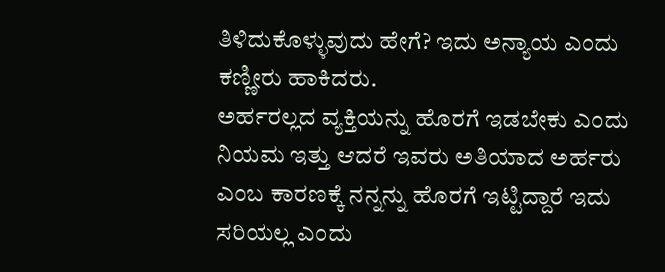ತಿಳಿದುಕೊಳ್ಳುವುದು ಹೇಗೆ? ಇದು ಅನ್ಯಾಯ ಎಂದು ಕಣ್ಣೀರು ಹಾಕಿದರು.
ಅರ್ಹರಲ್ಲದ ವ್ಯಕ್ತಿಯನ್ನು ಹೊರಗೆ ಇಡಬೇಕು ಎಂದು ನಿಯಮ ಇತ್ತು ಆದರೆ ಇವರು ಅತಿಯಾದ ಅರ್ಹರು ಎಂಬ ಕಾರಣಕ್ಕೆ ನನ್ನನ್ನು ಹೊರಗೆ ಇಟ್ಟಿದ್ದಾರೆ ಇದು ಸರಿಯಲ್ಲ ಎಂದು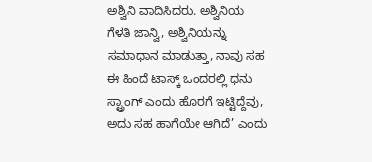ಅಶ್ವಿನಿ ವಾದಿಸಿದರು. ಅಶ್ವಿನಿಯ ಗೆಳತಿ ಜಾನ್ವಿ, ಅಶ್ವಿನಿಯನ್ನು ಸಮಾಧಾನ ಮಾಡುತ್ತಾ, ನಾವು ಸಹ ಈ ಹಿಂದೆ ಟಾಸ್ಕ್ ಒಂದರಲ್ಲಿ ಧನು ಸ್ಟ್ರಾಂಗ್ ಎಂದು ಹೊರಗೆ ಇಟ್ಟಿದ್ದೆವು, ಅದು ಸಹ ಹಾಗೆಯೇ ಆಗಿದೆ’ ಎಂದು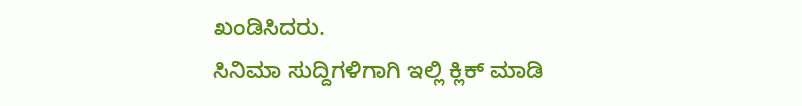ಖಂಡಿಸಿದರು.
ಸಿನಿಮಾ ಸುದ್ದಿಗಳಿಗಾಗಿ ಇಲ್ಲಿ ಕ್ಲಿಕ್ ಮಾಡಿ